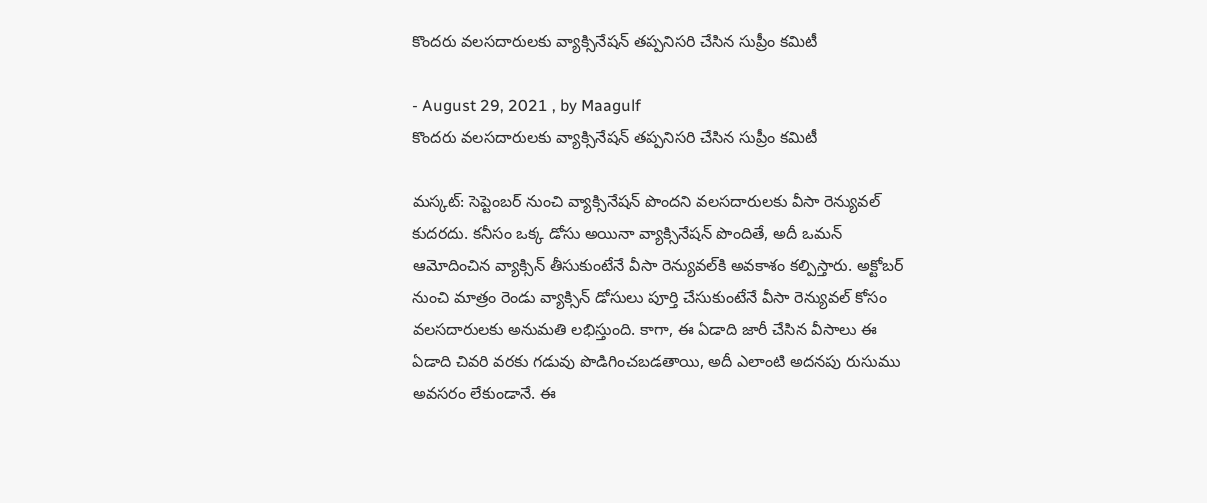కొందరు వలసదారులకు వ్యాక్సినేషన్ తప్పనిసరి చేసిన సుప్రీం కమిటీ

- August 29, 2021 , by Maagulf
కొందరు వలసదారులకు వ్యాక్సినేషన్ తప్పనిసరి చేసిన సుప్రీం కమిటీ

మస్కట్: సెప్టెంబర్ నుంచి వ్యాక్సినేషన్ పొందని వలసదారులకు వీసా రెన్యువల్ కుదరదు. కనీసం ఒక్క డోసు అయినా వ్యాక్సినేషన్ పొందితే, అదీ ఒమన్ ఆమోదించిన వ్యాక్సిన్ తీసుకుంటేనే వీసా రెన్యువల్‌కి అవకాశం కల్పిస్తారు. అక్టోబర్ నుంచి మాత్రం రెండు వ్యాక్సిన్ డోసులు పూర్తి చేసుకుంటేనే వీసా రెన్యువల్ కోసం వలసదారులకు అనుమతి లభిస్తుంది. కాగా, ఈ ఏడాది జారీ చేసిన వీసాలు ఈ ఏడాది చివరి వరకు గడువు పొడిగించబడతాయి, అదీ ఎలాంటి అదనపు రుసుము అవసరం లేకుండానే. ఈ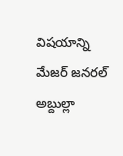విషయాన్ని మేజర్ జనరల్ అబ్దుల్లా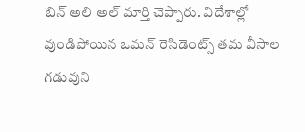బిన్ అలి అల్ మార్తి చెప్పారు. విదేశాల్లో వుండిపోయిన ఒమన్ రెసిడెంట్స్ తమ వీసాల గడువుని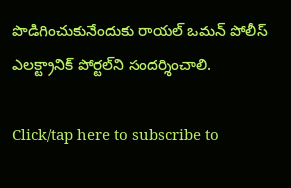పొడిగించుకునేందుకు రాయల్ ఒమన్ పోలీస్ ఎలక్ట్రానిక్ పోర్టల్‌ని సందర్శించాలి.

Click/tap here to subscribe to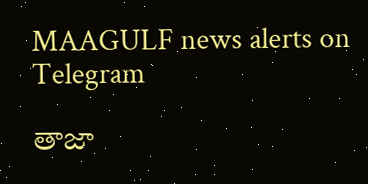MAAGULF news alerts on Telegram

తాజా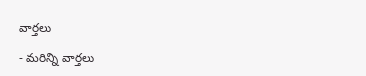వార్తలు

- మరిన్ని వార్తలు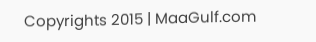Copyrights 2015 | MaaGulf.com